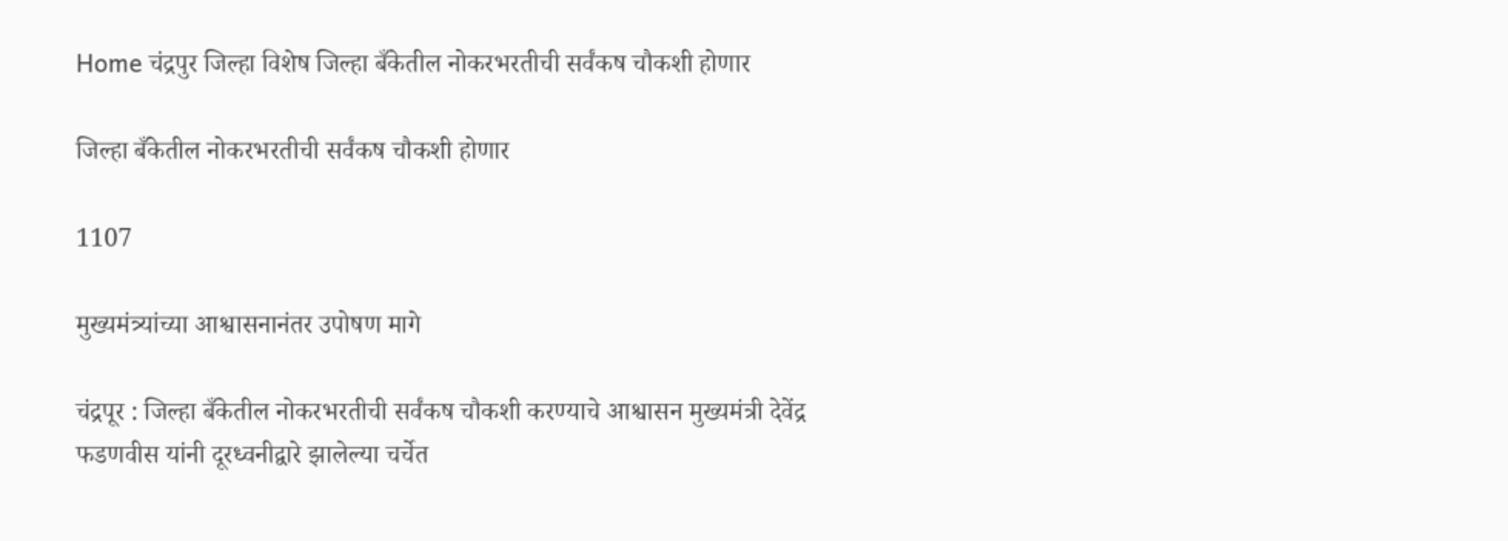Home चंद्रपुर जिल्हा विशेष जिल्हा बँकेतील नोकरभरतीची सर्वंकष चौकशी होणार

जिल्हा बँकेतील नोकरभरतीची सर्वंकष चौकशी होणार

1107

मुख्यमंत्र्यांच्या आश्वासनानंतर उपोषण मागे

चंद्रपूर : जिल्हा बँकेतील नोकरभरतीची सर्वंकष चौकशी करण्याचे आश्वासन मुख्यमंत्री देवेंद्र फडणवीस यांनी दूरध्वनीद्वारे झालेल्या चर्चेत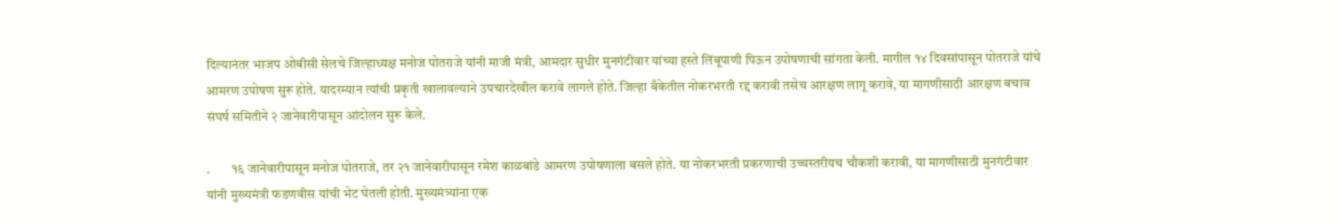दिल्यानंतर भाजप ओबीसी सेलचे जिल्हाध्यक्ष मनोज पोतराजे यांनी माजी मंत्री, आमदार सुधीर मुनगंटीवार यांच्या हस्ते लिंबूपाणी पिऊन उपोषणाची सांगता केली. मागील १४ दिवसांपासून पोतराजे यांचे आमरण उपोषण सुरू होते. यादरम्यान त्यांची प्रकृती खालावल्याने उपचारदेखील करावे लागले होते. जिल्हा बँकेतील नोकरभरती रद्द करावी तसेच आरक्षण लागू करावे, या मागणीसाठी आरक्षण बचाव संघर्ष समितीने २ जानेवारीपासून आंदोलन सुरू केले.

.        १६ जानेवारीपासून मनोज पोतराजे, तर २१ जानेवारीपासून रमेश काळबांडे आमरण उपोषणाला बसले होते. या नोकरभरती प्रकरणाची उच्चस्तरीयच चौकशी करावी, या मागणीसाठी मुनगंटीवार यांनी मुख्यमंत्री फडणवीस यांची भेट घेतली होती. मुख्यमंत्र्यांना एक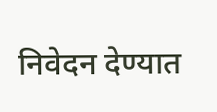निवेदन देण्यात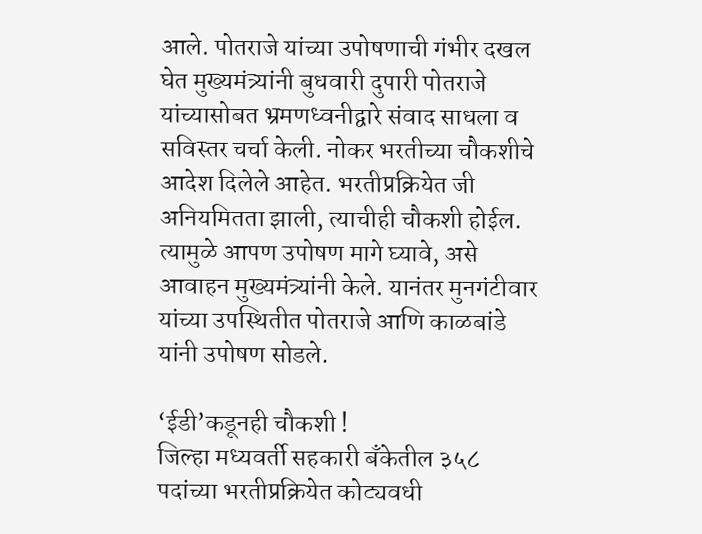आले. पोतराजे यांच्या उपोषणाची गंभीर दखल घेत मुख्यमंत्र्यांनी बुधवारी दुपारी पोतराजे यांच्यासोबत भ्रमणध्वनीद्वारे संवाद साधला व सविस्तर चर्चा केली. नोकर भरतीच्या चौकशीचे आदेश दिलेले आहेत. भरतीप्रक्रियेत जी अनियमितता झाली, त्याचीही चौकशी होईल. त्यामुळे आपण उपोषण मागे घ्यावे, असे आवाहन मुख्यमंत्र्यांनी केले. यानंतर मुनगंटीवार यांच्या उपस्थितीत पोतराजे आणि काळबांडे यांनी उपोषण सोडले.

‘ईडी’कडूनही चौकशी !                                                                                                                                                                   जिल्हा मध्यवर्ती सहकारी बँकेतील ३५८ पदांच्या भरतीप्रक्रियेत कोट्यवधी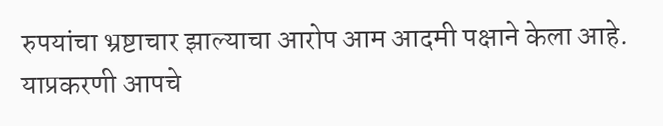रुपयांचा भ्रष्टाचार झाल्याचा आरोप आम आदमी पक्षाने केला आहे. याप्रकरणी आपचे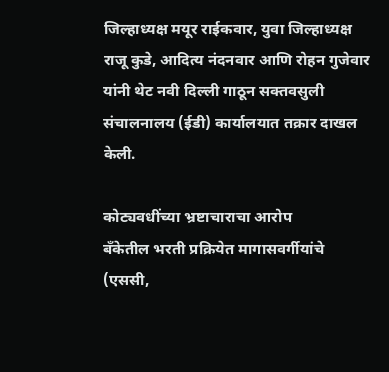जिल्हाध्यक्ष मयूर राईकवार, युवा जिल्हाध्यक्ष राजू कुडे, आदित्य नंदनवार आणि रोहन गुजेवार यांनी थेट नवी दिल्ली गाठून सक्तवसुली संचालनालय (ईडी) कार्यालयात तक्रार दाखल केली.

कोट्यवधींच्या भ्रष्टाचाराचा आरोप                                                                                                                                                      बँकेतील भरती प्रक्रियेत मागासवर्गीयांचे (एससी,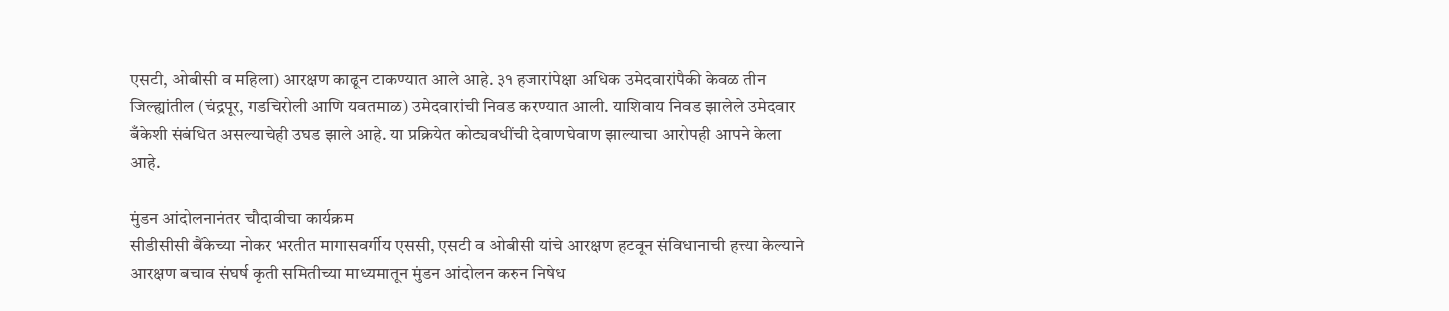एसटी, ओबीसी व महिला) आरक्षण काढून टाकण्यात आले आहे. ३१ हजारांपेक्षा अधिक उमेदवारांपैकी केवळ तीन जिल्ह्यांतील (चंद्रपूर, गडचिरोली आणि यवतमाळ) उमेदवारांची निवड करण्यात आली. याशिवाय निवड झालेले उमेदवार बँकेशी संबंधित असल्याचेही उघड झाले आहे. या प्रक्रियेत कोट्यवधींची देवाणघेवाण झाल्याचा आरोपही आपने केला आहे.

मुंडन आंदोलनानंतर चौदावीचा कार्यक्रम                                                                                                                                           सीडीसीसी बैंकेच्या नोकर भरतीत मागासवर्गीय एससी, एसटी व ओबीसी यांचे आरक्षण हटवून संविधानाची हत्त्या केल्याने आरक्षण बचाव संघर्ष कृती समितीच्या माध्यमातून मुंडन आंदोलन करुन निषेध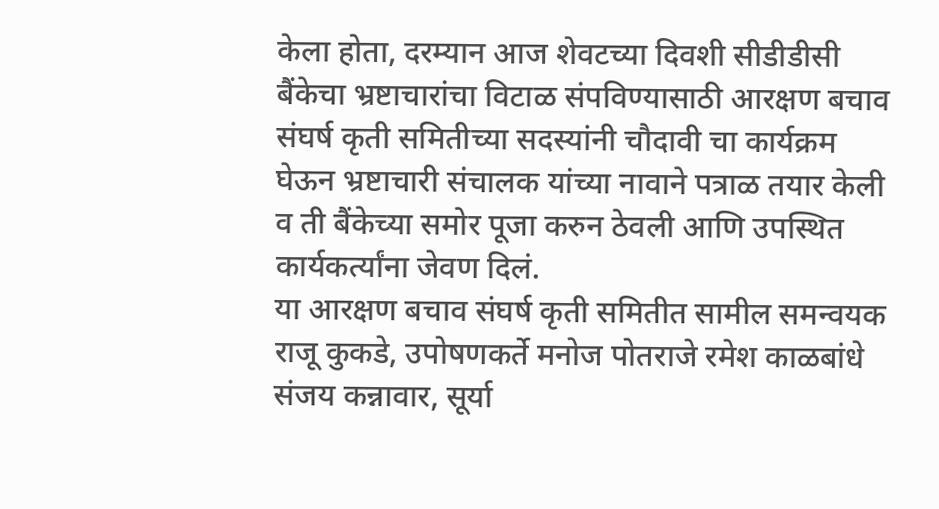केला होता, दरम्यान आज शेवटच्या दिवशी सीडीडीसी बैंकेचा भ्रष्टाचारांचा विटाळ संपविण्यासाठी आरक्षण बचाव संघर्ष कृती समितीच्या सदस्यांनी चौदावी चा कार्यक्रम घेऊन भ्रष्टाचारी संचालक यांच्या नावाने पत्राळ तयार केली व ती बैंकेच्या समोर पूजा करुन ठेवली आणि उपस्थित कार्यकर्त्यांना जेवण दिलं.                                                                                                                                                                   या आरक्षण बचाव संघर्ष कृती समितीत सामील समन्वयक राजू कुकडे, उपोषणकर्ते मनोज पोतराजे रमेश काळबांधे संजय कन्नावार, सूर्या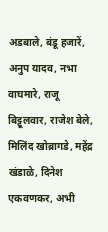अडबाले, बंडू हजारें, अनुप यादव, नभा वाघमारे, राजू बिट्टूलवार, राजेश बेले, मिलिंद खोब्रागडे, महेंद्र खंडाळे, दिनेश एकवणकर, अभी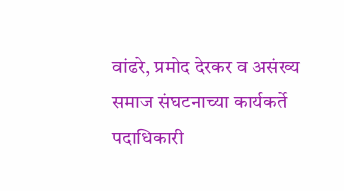वांढरे, प्रमोद देरकर व असंख्य समाज संघटनाच्या कार्यकर्ते पदाधिकारी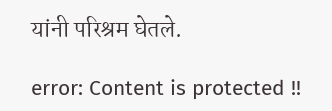यांनी परिश्रम घेतले.

error: Content is protected !!